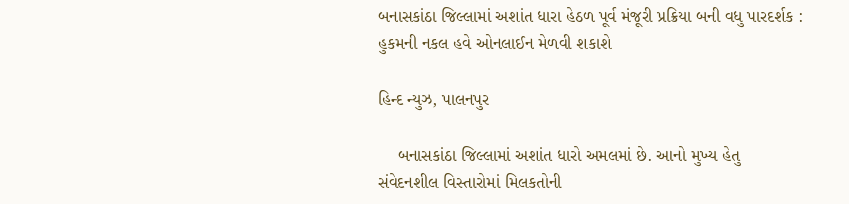બનાસકાંઠા જિલ્લામાં અશાંત ધારા હેઠળ પૂર્વ મંજૂરી પ્રક્રિયા બની વધુ પારદર્શક : હુકમની નકલ હવે ઓનલાઈન મેળવી શકાશે

હિન્દ ન્યુઝ, પાલનપુર

    બનાસકાંઠા જિલ્લામાં અશાંત ધારો અમલમાં છે. આનો મુખ્ય હેતુ સંવેદનશીલ વિસ્તારોમાં મિલકતોની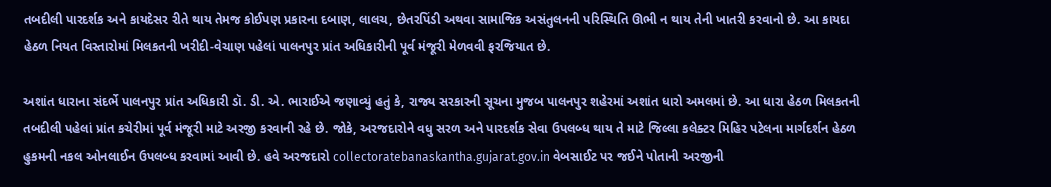તબદીલી પારદર્શક અને કાયદેસર રીતે થાય તેમજ કોઈપણ પ્રકારના દબાણ, લાલચ, છેતરપિંડી અથવા સામાજિક અસંતુલનની પરિસ્થિતિ ઊભી ન થાય તેની ખાતરી કરવાનો છે. આ કાયદા હેઠળ નિયત વિસ્તારોમાં મિલકતની ખરીદી-વેચાણ પહેલાં પાલનપુર પ્રાંત અધિકારીની પૂર્વ મંજૂરી મેળવવી ફરજિયાત છે.

અશાંત ધારાના સંદર્ભે પાલનપુર પ્રાંત અધિકારી ડૉ. ડી. એ. ભારાઈએ જણાવ્યું હતું કે, રાજ્ય સરકારની સૂચના મુજબ પાલનપુર શહેરમાં અશાંત ધારો અમલમાં છે. આ ધારા હેઠળ મિલકતની તબદીલી પહેલાં પ્રાંત કચેરીમાં પૂર્વ મંજૂરી માટે અરજી કરવાની રહે છે. જોકે, અરજદારોને વધુ સરળ અને પારદર્શક સેવા ઉપલબ્ધ થાય તે માટે જિલ્લા કલેક્ટર મિહિર પટેલના માર્ગદર્શન હેઠળ હુકમની નકલ ઓનલાઈન ઉપલબ્ધ કરવામાં આવી છે. હવે અરજદારો collectoratebanaskantha.gujarat.gov.in વેબસાઈટ પર જઈને પોતાની અરજીની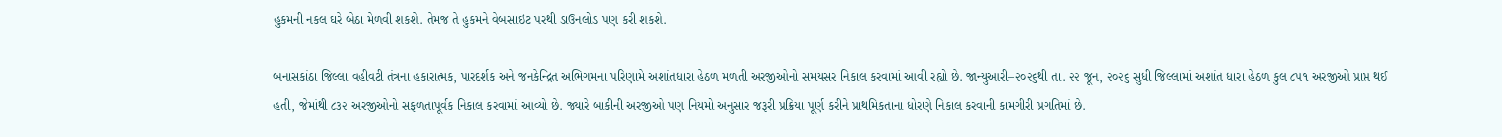હુકમની નકલ ઘરે બેઠા મેળવી શકશે. તેમજ તે હુકમને વેબસાઇટ પરથી ડાઉનલોડ પણ કરી શકશે.

બનાસકાંઠા જિલ્લા વહીવટી તંત્રના હકારાત્મક, પારદર્શક અને જનકેન્દ્રિત અભિગમના પરિણામે અશાંતધારા હેઠળ મળતી અરજીઓનો સમયસર નિકાલ કરવામાં આવી રહ્યો છે. જાન્યુઆરી–૨૦૨૬થી તા. ૨૨ જૂન, ૨૦૨૬ સુધી જિલ્લામાં અશાંત ધારા હેઠળ કુલ ૮૫૧ અરજીઓ પ્રાપ્ત થઈ હતી, જેમાંથી ૮૩૨ અરજીઓનો સફળતાપૂર્વક નિકાલ કરવામાં આવ્યો છે. જ્યારે બાકીની અરજીઓ પણ નિયમો અનુસાર જરૂરી પ્રક્રિયા પૂર્ણ કરીને પ્રાથમિકતાના ધોરણે નિકાલ કરવાની કામગીરી પ્રગતિમાં છે.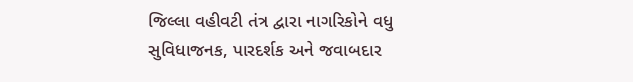જિલ્લા વહીવટી તંત્ર દ્વારા નાગરિકોને વધુ સુવિધાજનક, પારદર્શક અને જવાબદાર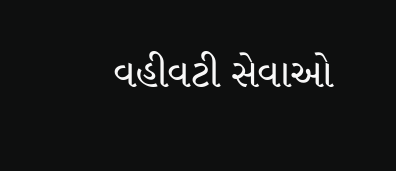વહીવટી સેવાઓ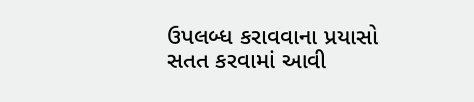ઉપલબ્ધ કરાવવાના પ્રયાસો સતત કરવામાં આવી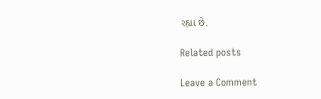રહ્યા છે.

Related posts

Leave a Comment